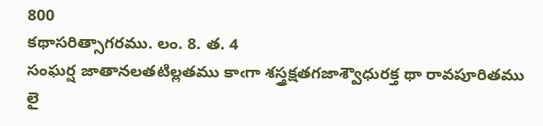800
కథాసరిత్సాగరము. లం. 8. త. 4
సంఘర్ష జాతానలతటిల్లతము కాఁగా శస్త్రక్షతగజాశ్వౌధురక్త థా రావపూరితము లై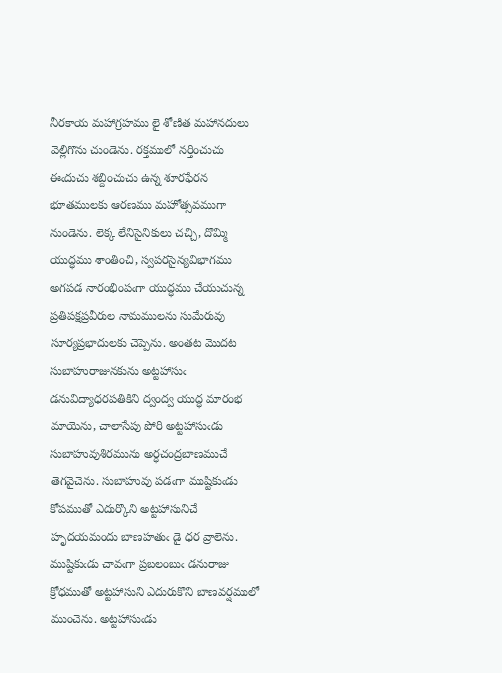నీరకాయ మహాగ్రహము లై శోణిత మహానదులు వెల్లిగొను చుండెను. రక్తములో నర్తించుచు ఈఁదుచు శబ్దించుచు ఉన్న శూరఫేరన భూతములకు ఆరణము మహోత్సవముగా నుండెను. లెక్క లేనిసైనికులు చచ్చి, దొమ్మి యుద్ధము శాంతించి, స్వపరసైన్యవిభాగము అగపడ నారంభింపఁగా యుద్ధము చేయుచున్న ప్రతిపక్షప్రవీరుల నామములను సుమేరువు సూర్యప్రభాదులకు చెప్పెను. అంతట మొదట సుబాహురాజునకును అట్టహాసుఁ డనువిద్యాధరపతికిని ద్వంద్వ యుద్ధ మారంభ మాయెను, చాలాసేపు పోరి అట్టహాసుఁడు సుబాహువుశిరమును అర్ధచంద్రబాణముచే తెగవైచెను. సుబాహువు పడఁగా ముష్టికుఁడు కోపముతో ఎదుర్కొని అట్టహాసునిచే హృదయమందు బాణహతుఁ డై ధర వ్రాలెను. ముష్టికుఁడు చావఁగా ప్రబలంబుఁ డనురాజు క్రోధముతో అట్టహాసుని ఎదురుకొని బాణవర్షములో ముంచెను. అట్టహాసుఁడు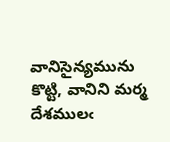వానిసైన్యమును కొట్టి, వానిని మర్మ దేశములఁ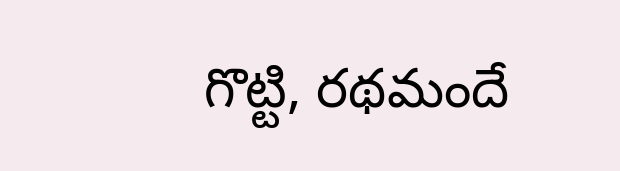గొట్టి, రథమందే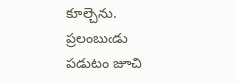కూల్చెను. ప్రలంబుఁడు పడుటం జూచి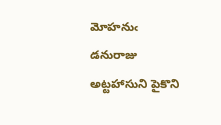మోహనుఁ డనురాజు అట్టహాసుని పైకొని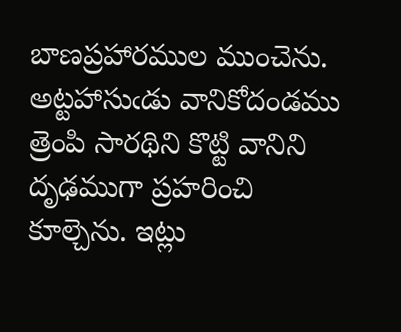బాణప్రహారముల ముంచెను. అట్టహాసుఁడు వానికోదండము త్రెంపి సారథిని కొట్టి వానిని దృఢముగా ప్రహరించి కూల్చెను. ఇట్లు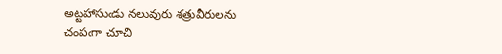అట్టహాసుఁడు నలువురు శత్రువీరులను చంపఁగా చూచి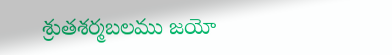శ్రుతశర్మబలము జయో